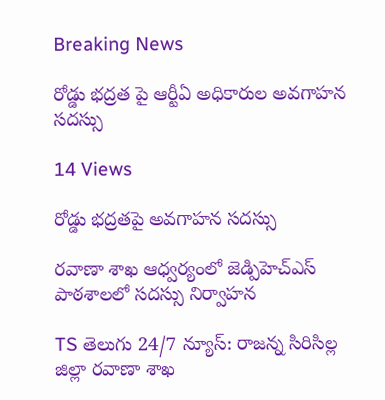Breaking News

రోడ్డు భద్రత పై ఆర్టీఏ అధికారుల అవగాహన సదస్సు

14 Views

రోడ్డు భద్రతపై అవగాహన సదస్సు

రవాణా శాఖ ఆధ్వర్యంలో జెడ్పిహెచ్ఎస్ పాఠశాలలో సదస్సు నిర్వాహన

TS తెలుగు 24/7 న్యూస్: రాజన్న సిరిసిల్ల జిల్లా రవాణా శాఖ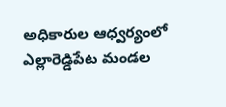అధికారుల ఆధ్వర్యంలో ఎల్లారెడ్డిపేట మండల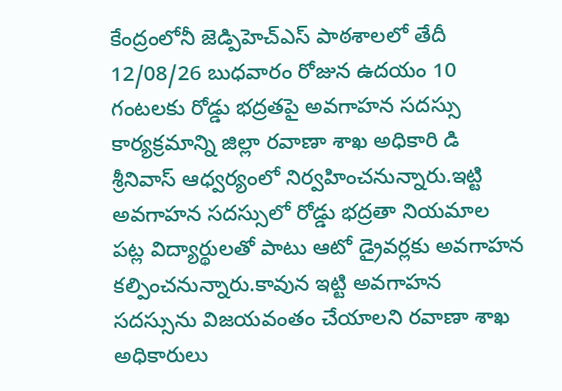కేంద్రంలోనీ జెడ్పిహెచ్ఎస్ పాఠశాలలో తేదీ 12/08/26 బుధవారం రోజున ఉదయం 10 గంటలకు రోడ్డు భద్రతపై అవగాహన సదస్సు కార్యక్రమాన్ని జిల్లా రవాణా శాఖ అధికారి డి శ్రీనివాస్ ఆధ్వర్యంలో నిర్వహించనున్నారు.ఇట్టి అవగాహన సదస్సులో రోడ్డు భద్రతా నియమాల పట్ల విద్యార్థులతో పాటు ఆటో డ్రైవర్లకు అవగాహన కల్పించనున్నారు.కావున ఇట్టి అవగాహన సదస్సును విజయవంతం చేయాలని రవాణా శాఖ అధికారులు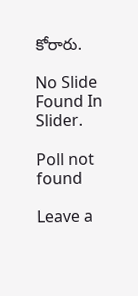కోరారు.

No Slide Found In Slider.

Poll not found

Leave a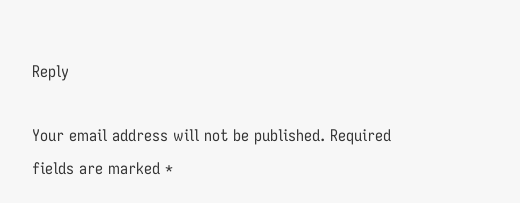Reply

Your email address will not be published. Required fields are marked *